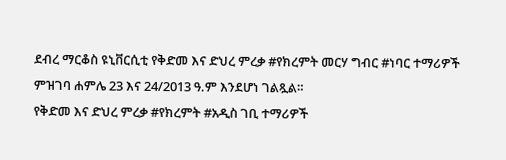ደብረ ማርቆስ ዩኒቨርሲቲ የቅድመ እና ድህረ ምረቃ #የክረምት መርሃ ግብር #ነባር ተማሪዎች ምዝገባ ሐምሌ 23 እና 24/2013 ዓ.ም እንደሆነ ገልጿል።
የቅድመ እና ድህረ ምረቃ #የክረምት #አዲስ ገቢ ተማሪዎች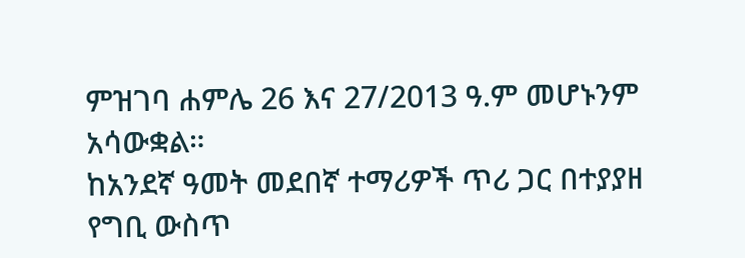ምዝገባ ሐምሌ 26 እና 27/2013 ዓ.ም መሆኑንም አሳውቋል።
ከአንደኛ ዓመት መደበኛ ተማሪዎች ጥሪ ጋር በተያያዘ የግቢ ውስጥ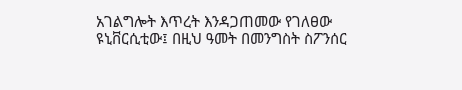አገልግሎት እጥረት እንዳጋጠመው የገለፀው ዩኒቨርሲቲው፤ በዚህ ዓመት በመንግስት ስፖንሰር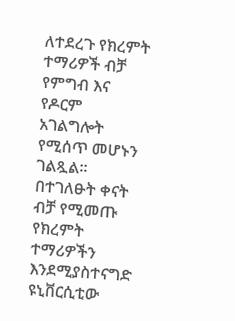ለተደረጉ የክረምት ተማሪዎች ብቻ የምግብ እና የዶርም አገልግሎት የሚሰጥ መሆኑን ገልጿል፡፡
በተገለፁት ቀናት ብቻ የሚመጡ የክረምት ተማሪዎችን እንደሚያስተናግድ ዩኒቨርሲቲው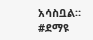አሳስቧል። #ደማዩ